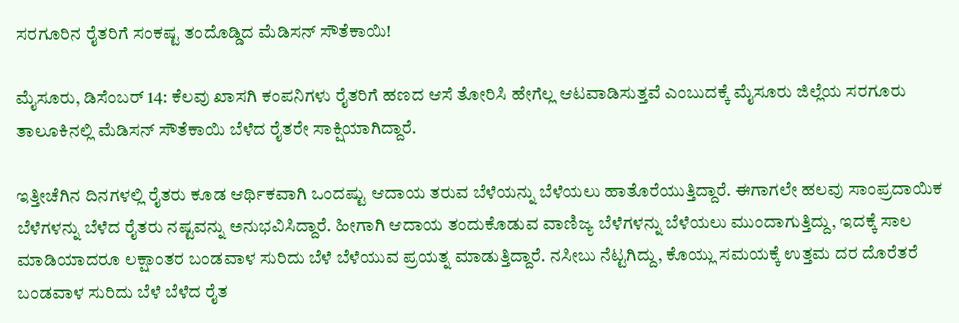ಸರಗೂರಿನ ರೈತರಿಗೆ ಸಂಕಷ್ಟ ತಂದೊಡ್ಡಿದ ಮೆಡಿಸನ್ ಸೌತೆಕಾಯಿ!

ಮೈಸೂರು, ಡಿಸೆಂಬರ್ 14: ಕೆಲವು ಖಾಸಗಿ ಕಂಪನಿಗಳು ರೈತರಿಗೆ ಹಣದ ಆಸೆ ತೋರಿಸಿ ಹೇಗೆಲ್ಲ ಆಟವಾಡಿಸುತ್ತವೆ ಎಂಬುದಕ್ಕೆ ಮೈಸೂರು ಜಿಲ್ಲೆಯ ಸರಗೂರು ತಾಲೂಕಿನಲ್ಲಿ ಮೆಡಿಸನ್ ಸೌತೆಕಾಯಿ ಬೆಳೆದ ರೈತರೇ ಸಾಕ್ಷಿಯಾಗಿದ್ದಾರೆ.

ಇತ್ತೀಚೆಗಿನ ದಿನಗಳಲ್ಲಿ ರೈತರು ಕೂಡ ಆರ್ಥಿಕವಾಗಿ ಒಂದಷ್ಟು ಆದಾಯ ತರುವ ಬೆಳೆಯನ್ನು ಬೆಳೆಯಲು ಹಾತೊರೆಯುತ್ತಿದ್ದಾರೆ. ಈಗಾಗಲೇ ಹಲವು ಸಾಂಪ್ರದಾಯಿಕ ಬೆಳೆಗಳನ್ನು ಬೆಳೆದ ರೈತರು ನಷ್ಟವನ್ನು ಅನುಭವಿಸಿದ್ದಾರೆ. ಹೀಗಾಗಿ ಆದಾಯ ತಂದುಕೊಡುವ ವಾಣಿಜ್ಯ ಬೆಳೆಗಳನ್ನು ಬೆಳೆಯಲು ಮುಂದಾಗುತ್ತಿದ್ದು, ಇದಕ್ಕೆ ಸಾಲ ಮಾಡಿಯಾದರೂ ಲಕ್ಷಾಂತರ ಬಂಡವಾಳ ಸುರಿದು ಬೆಳೆ ಬೆಳೆಯುವ ಪ್ರಯತ್ನ ಮಾಡುತ್ತಿದ್ದಾರೆ. ನಸೀಬು ನೆಟ್ಟಗಿದ್ದು, ಕೊಯ್ಲು ಸಮಯಕ್ಕೆ ಉತ್ತಮ ದರ ದೊರೆತರೆ ಬಂಡವಾಳ ಸುರಿದು ಬೆಳೆ ಬೆಳೆದ ರೈತ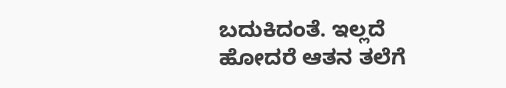ಬದುಕಿದಂತೆ. ಇಲ್ಲದೆ ಹೋದರೆ ಆತನ ತಲೆಗೆ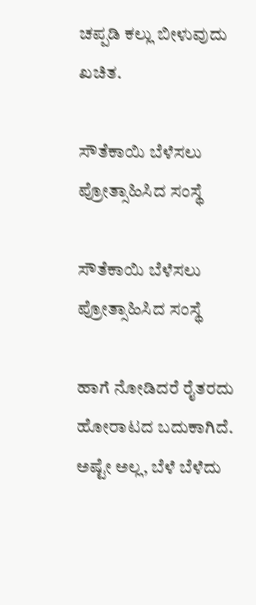ಚಪ್ಪಡಿ ಕಲ್ಲು ಬೀಳುವುದು ಖಚಿತ.

ಸೌತೆಕಾಯಿ ಬೆಳೆಸಲು ಪ್ರೋತ್ಸಾಹಿಸಿದ ಸಂಸ್ಥೆ

ಸೌತೆಕಾಯಿ ಬೆಳೆಸಲು ಪ್ರೋತ್ಸಾಹಿಸಿದ ಸಂಸ್ಥೆ

ಹಾಗೆ ನೋಡಿದರೆ ರೈತರದು ಹೋರಾಟದ ಬದುಕಾಗಿದೆ. ಅಷ್ಟೇ ಅಲ್ಲ, ಬೆಳೆ ಬೆಳೆದು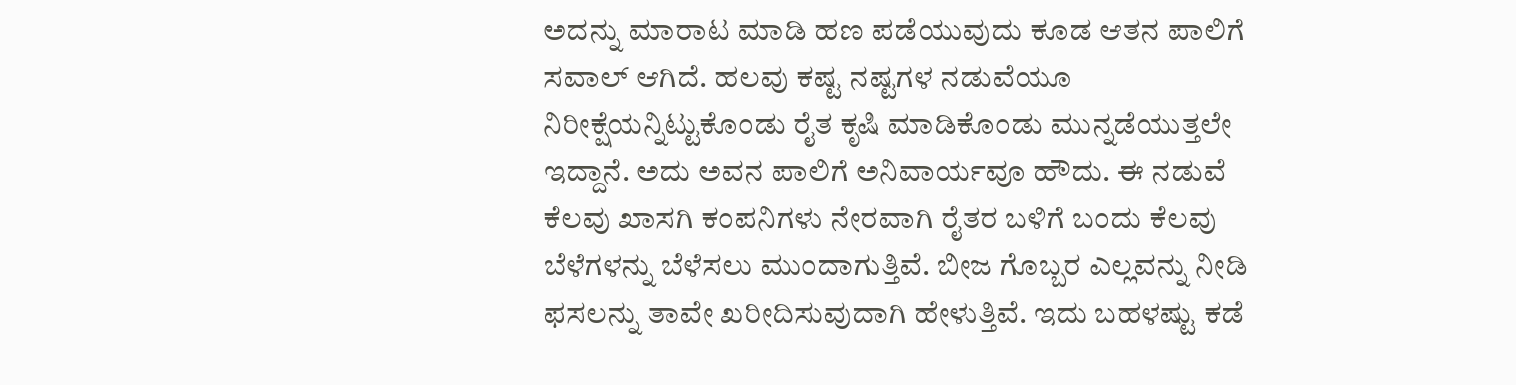ಅದನ್ನು ಮಾರಾಟ ಮಾಡಿ ಹಣ ಪಡೆಯುವುದು ಕೂಡ ಆತನ ಪಾಲಿಗೆ ಸವಾಲ್ ಆಗಿದೆ. ಹಲವು ಕಷ್ಟ ನಷ್ಟಗಳ ನಡುವೆಯೂ ನಿರೀಕ್ಷೆಯನ್ನಿಟ್ಟುಕೊಂಡು ರೈತ ಕೃಷಿ ಮಾಡಿಕೊಂಡು ಮುನ್ನಡೆಯುತ್ತಲೇ ಇದ್ದಾನೆ. ಅದು ಅವನ ಪಾಲಿಗೆ ಅನಿವಾರ್ಯವೂ ಹೌದು. ಈ ನಡುವೆ ಕೆಲವು ಖಾಸಗಿ ಕಂಪನಿಗಳು ನೇರವಾಗಿ ರೈತರ ಬಳಿಗೆ ಬಂದು ಕೆಲವು ಬೆಳೆಗಳನ್ನು ಬೆಳೆಸಲು ಮುಂದಾಗುತ್ತಿವೆ. ಬೀಜ ಗೊಬ್ಬರ ಎಲ್ಲವನ್ನು ನೀಡಿ ಫಸಲನ್ನು ತಾವೇ ಖರೀದಿಸುವುದಾಗಿ ಹೇಳುತ್ತಿವೆ. ಇದು ಬಹಳಷ್ಟು ಕಡೆ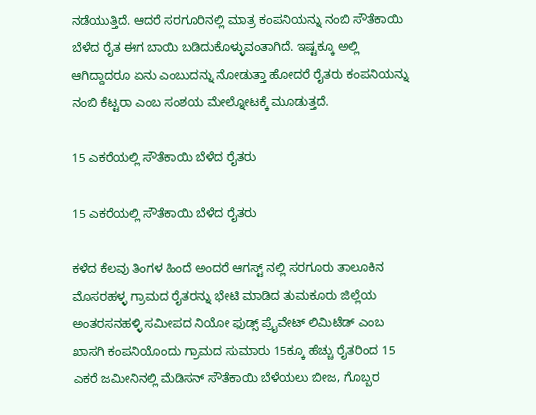ನಡೆಯುತ್ತಿದೆ. ಆದರೆ ಸರಗೂರಿನಲ್ಲಿ ಮಾತ್ರ ಕಂಪನಿಯನ್ನು ನಂಬಿ ಸೌತೆಕಾಯಿ ಬೆಳೆದ ರೈತ ಈಗ ಬಾಯಿ ಬಡಿದುಕೊಳ್ಳುವಂತಾಗಿದೆ. ಇಷ್ಟಕ್ಕೂ ಅಲ್ಲಿ ಆಗಿದ್ದಾದರೂ ಏನು ಎಂಬುದನ್ನು ನೋಡುತ್ತಾ ಹೋದರೆ ರೈತರು ಕಂಪನಿಯನ್ನು ನಂಬಿ ಕೆಟ್ಟರಾ ಎಂಬ ಸಂಶಯ ಮೇಲ್ನೋಟಕ್ಕೆ ಮೂಡುತ್ತದೆ.

15 ಎಕರೆಯಲ್ಲಿ ಸೌತೆಕಾಯಿ ಬೆಳೆದ ರೈತರು

15 ಎಕರೆಯಲ್ಲಿ ಸೌತೆಕಾಯಿ ಬೆಳೆದ ರೈತರು

ಕಳೆದ ಕೆಲವು ತಿಂಗಳ ಹಿಂದೆ ಅಂದರೆ ಆಗಸ್ಟ್ ನಲ್ಲಿ ಸರಗೂರು ತಾಲೂಕಿನ ಮೊಸರಹಳ್ಳ ಗ್ರಾಮದ ರೈತರನ್ನು ಭೇಟಿ ಮಾಡಿದ ತುಮಕೂರು ಜಿಲ್ಲೆಯ ಅಂತರಸನಹಳ್ಳಿ ಸಮೀಪದ ನಿಯೋ ಫುಡ್ಸ್ ಪ್ರೈವೇಟ್ ಲಿಮಿಟೆಡ್ ಎಂಬ ಖಾಸಗಿ ಕಂಪನಿಯೊಂದು ಗ್ರಾಮದ ಸುಮಾರು 15ಕ್ಕೂ ಹೆಚ್ಚು ರೈತರಿಂದ 15 ಎಕರೆ ಜಮೀನಿನಲ್ಲಿ ಮೆಡಿಸನ್ ಸೌತೆಕಾಯಿ ಬೆಳೆಯಲು ಬೀಜ, ಗೊಬ್ಬರ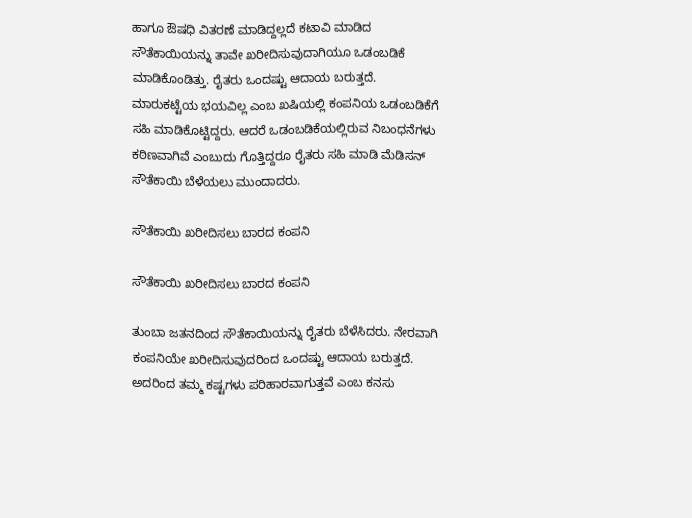ಹಾಗೂ ಔಷಧಿ ವಿತರಣೆ ಮಾಡಿದ್ದಲ್ಲದೆ ಕಟಾವಿ ಮಾಡಿದ ಸೌತೆಕಾಯಿಯನ್ನು ತಾವೇ ಖರೀದಿಸುವುದಾಗಿಯೂ ಒಡಂಬಡಿಕೆ ಮಾಡಿಕೊಂಡಿತ್ತು. ರೈತರು ಒಂದಷ್ಟು ಆದಾಯ ಬರುತ್ತದೆ. ಮಾರುಕಟ್ಟೆಯ ಭಯವಿಲ್ಲ ಎಂಬ ಖಷಿಯಲ್ಲಿ ಕಂಪನಿಯ ಒಡಂಬಡಿಕೆಗೆ ಸಹಿ ಮಾಡಿಕೊಟ್ಟಿದ್ದರು. ಆದರೆ ಒಡಂಬಡಿಕೆಯಲ್ಲಿರುವ ನಿಬಂಧನೆಗಳು ಕಠಿಣವಾಗಿವೆ ಎಂಬುದು ಗೊತ್ತಿದ್ದರೂ ರೈತರು ಸಹಿ ಮಾಡಿ ಮೆಡಿಸನ್ ಸೌತೆಕಾಯಿ ಬೆಳೆಯಲು ಮುಂದಾದರು.

ಸೌತೆಕಾಯಿ ಖರೀದಿಸಲು ಬಾರದ ಕಂಪನಿ

ಸೌತೆಕಾಯಿ ಖರೀದಿಸಲು ಬಾರದ ಕಂಪನಿ

ತುಂಬಾ ಜತನದಿಂದ ಸೌತೆಕಾಯಿಯನ್ನು ರೈತರು ಬೆಳೆಸಿದರು. ನೇರವಾಗಿ ಕಂಪನಿಯೇ ಖರೀದಿಸುವುದರಿಂದ ಒಂದಷ್ಟು ಆದಾಯ ಬರುತ್ತದೆ. ಅದರಿಂದ ತಮ್ಮ ಕಷ್ಟಗಳು ಪರಿಹಾರವಾಗುತ್ತವೆ ಎಂಬ ಕನಸು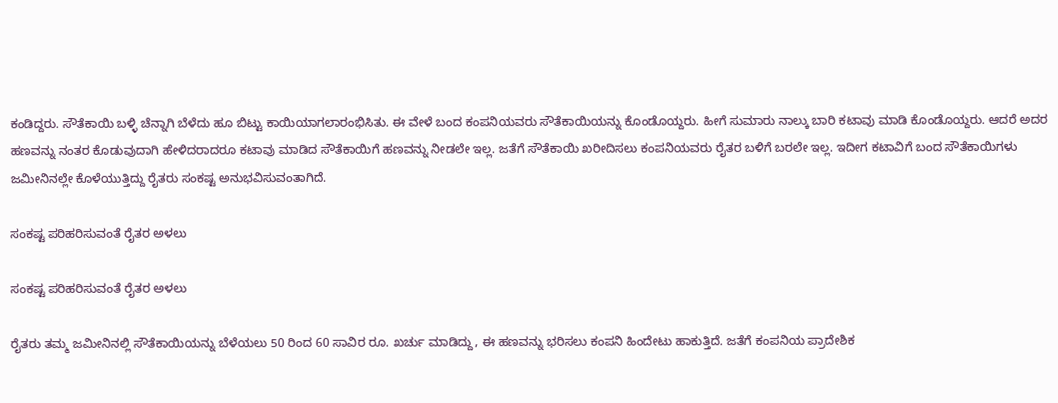ಕಂಡಿದ್ದರು. ಸೌತೆಕಾಯಿ ಬಳ್ಳಿ ಚೆನ್ನಾಗಿ ಬೆಳೆದು ಹೂ ಬಿಟ್ಟು ಕಾಯಿಯಾಗಲಾರಂಭಿಸಿತು. ಈ ವೇಳೆ ಬಂದ ಕಂಪನಿಯವರು ಸೌತೆಕಾಯಿಯನ್ನು ಕೊಂಡೊಯ್ದರು. ಹೀಗೆ ಸುಮಾರು ನಾಲ್ಕು ಬಾರಿ ಕಟಾವು ಮಾಡಿ ಕೊಂಡೊಯ್ದರು. ಆದರೆ ಅದರ ಹಣವನ್ನು ನಂತರ ಕೊಡುವುದಾಗಿ ಹೇಳಿದರಾದರೂ ಕಟಾವು ಮಾಡಿದ ಸೌತೆಕಾಯಿಗೆ ಹಣವನ್ನು ನೀಡಲೇ ಇಲ್ಲ. ಜತೆಗೆ ಸೌತೆಕಾಯಿ ಖರೀದಿಸಲು ಕಂಪನಿಯವರು ರೈತರ ಬಳಿಗೆ ಬರಲೇ ಇಲ್ಲ. ಇದೀಗ ಕಟಾವಿಗೆ ಬಂದ ಸೌತೆಕಾಯಿಗಳು ಜಮೀನಿನಲ್ಲೇ ಕೊಳೆಯುತ್ತಿದ್ದು ರೈತರು ಸಂಕಷ್ಟ ಅನುಭವಿಸುವಂತಾಗಿದೆ.

ಸಂಕಷ್ಟ ಪರಿಹರಿಸುವಂತೆ ರೈತರ ಅಳಲು

ಸಂಕಷ್ಟ ಪರಿಹರಿಸುವಂತೆ ರೈತರ ಅಳಲು

ರೈತರು ತಮ್ಮ ಜಮೀನಿನಲ್ಲಿ ಸೌತೆಕಾಯಿಯನ್ನು ಬೆಳೆಯಲು 50 ರಿಂದ 60 ಸಾವಿರ ರೂ. ಖರ್ಚು ಮಾಡಿದ್ದು, ಈ ಹಣವನ್ನು ಭರಿಸಲು ಕಂಪನಿ ಹಿಂದೇಟು ಹಾಕುತ್ತಿದೆ. ಜತೆಗೆ ಕಂಪನಿಯ ಪ್ರಾದೇಶಿಕ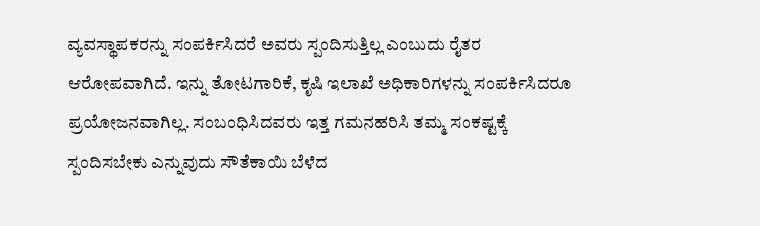ವ್ಯವಸ್ಥಾಪಕರನ್ನು ಸಂಪರ್ಕಿಸಿದರೆ ಅವರು ಸ್ಪಂದಿಸುತ್ತಿಲ್ಲ ಎಂಬುದು ರೈತರ ಆರೋಪವಾಗಿದೆ. ಇನ್ನು ತೋಟಗಾರಿಕೆ, ಕೃಷಿ ಇಲಾಖೆ ಅಧಿಕಾರಿಗಳನ್ನು ಸಂಪರ್ಕಿಸಿದರೂ ಪ್ರಯೋಜನವಾಗಿಲ್ಲ. ಸಂಬಂಧಿಸಿದವರು ಇತ್ತ ಗಮನಹರಿಸಿ ತಮ್ಮ ಸಂಕಷ್ಟಕ್ಕೆ ಸ್ಪಂದಿಸಬೇಕು ಎನ್ನುವುದು ಸೌತೆಕಾಯಿ ಬೆಳೆದ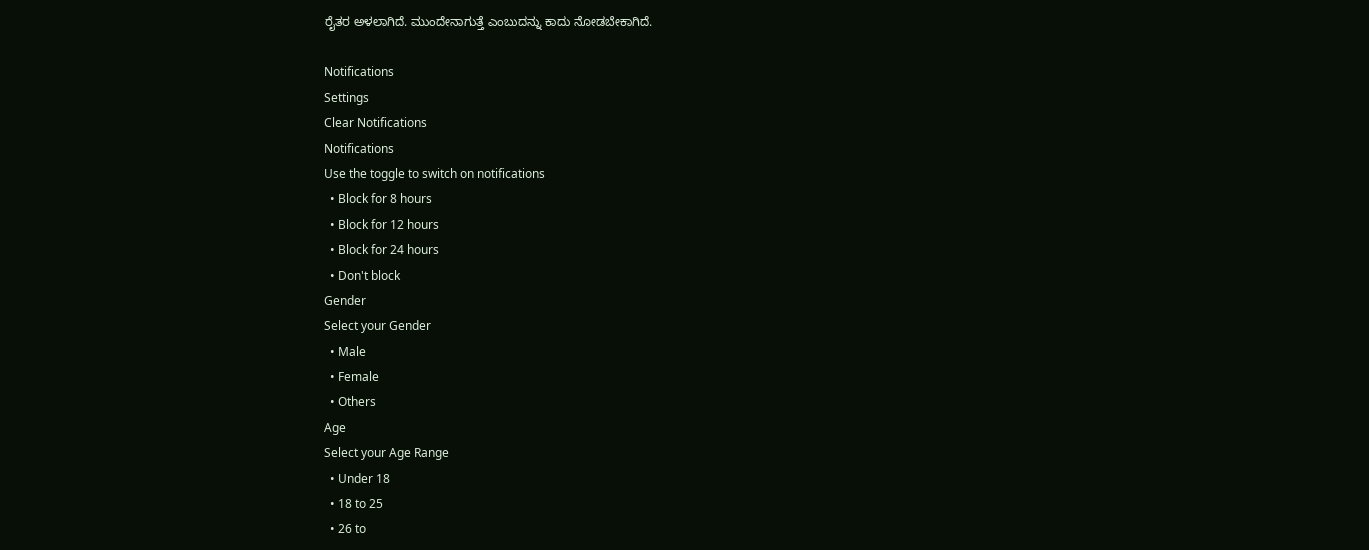ರೈತರ ಅಳಲಾಗಿದೆ. ಮುಂದೇನಾಗುತ್ತೆ ಎಂಬುದನ್ನು ಕಾದು ನೋಡಬೇಕಾಗಿದೆ.

Notifications
Settings
Clear Notifications
Notifications
Use the toggle to switch on notifications
  • Block for 8 hours
  • Block for 12 hours
  • Block for 24 hours
  • Don't block
Gender
Select your Gender
  • Male
  • Female
  • Others
Age
Select your Age Range
  • Under 18
  • 18 to 25
  • 26 to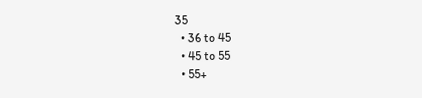35
  • 36 to 45
  • 45 to 55
  • 55+